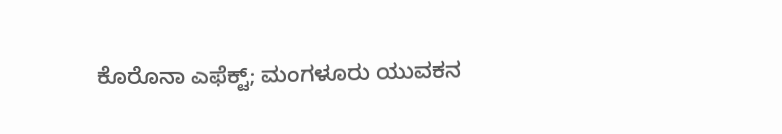ಕೊರೊನಾ ಎಫೆಕ್ಟ್; ಮಂಗಳೂರು ಯುವಕನ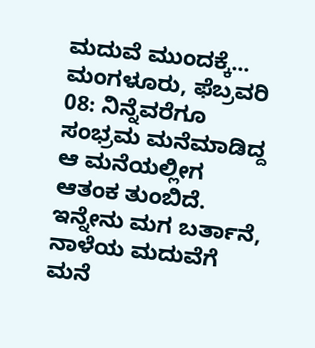ಮದುವೆ ಮುಂದಕ್ಕೆ...
ಮಂಗಳೂರು, ಫೆಬ್ರವರಿ 08: ನಿನ್ನೆವರೆಗೂ ಸಂಭ್ರಮ ಮನೆಮಾಡಿದ್ದ ಆ ಮನೆಯಲ್ಲೀಗ ಆತಂಕ ತುಂಬಿದೆ. ಇನ್ನೇನು ಮಗ ಬರ್ತಾನೆ, ನಾಳೆಯ ಮದುವೆಗೆ ಮನೆ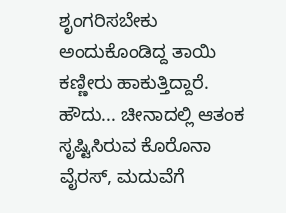ಶೃಂಗರಿಸಬೇಕು ಅಂದುಕೊಂಡಿದ್ದ ತಾಯಿ ಕಣ್ಣೀರು ಹಾಕುತ್ತಿದ್ದಾರೆ. ಹೌದು... ಚೀನಾದಲ್ಲಿ ಆತಂಕ ಸೃಷ್ಟಿಸಿರುವ ಕೊರೊನಾ ವೈರಸ್, ಮದುವೆಗೆ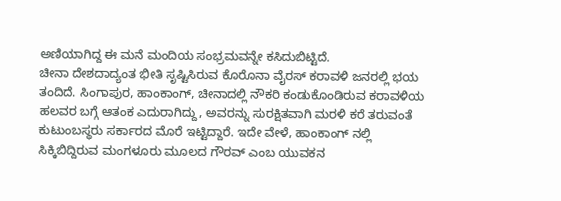ಅಣಿಯಾಗಿದ್ದ ಈ ಮನೆ ಮಂದಿಯ ಸಂಭ್ರಮವನ್ನೇ ಕಸಿದುಬಿಟ್ಟಿದೆ.
ಚೀನಾ ದೇಶದಾದ್ಯಂತ ಭೀತಿ ಸೃಷ್ಟಿಸಿರುವ ಕೊರೊನಾ ವೈರಸ್ ಕರಾವಳಿ ಜನರಲ್ಲಿ ಭಯ ತಂದಿದೆ. ಸಿಂಗಾಪುರ, ಹಾಂಕಾಂಗ್, ಚೀನಾದಲ್ಲಿ ನೌಕರಿ ಕಂಡುಕೊಂಡಿರುವ ಕರಾವಳಿಯ ಹಲವರ ಬಗ್ಗೆ ಆತಂಕ ಎದುರಾಗಿದ್ದು, ಅವರನ್ನು ಸುರಕ್ಷಿತವಾಗಿ ಮರಳಿ ಕರೆ ತರುವಂತೆ ಕುಟುಂಬಸ್ಥರು ಸರ್ಕಾರದ ಮೊರೆ ಇಟ್ಟಿದ್ದಾರೆ. ಇದೇ ವೇಳೆ, ಹಾಂಕಾಂಗ್ ನಲ್ಲಿ ಸಿಕ್ಕಿಬಿದ್ದಿರುವ ಮಂಗಳೂರು ಮೂಲದ ಗೌರವ್ ಎಂಬ ಯುವಕನ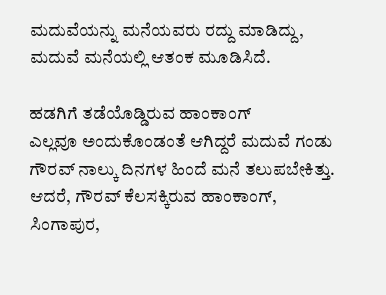ಮದುವೆಯನ್ನು ಮನೆಯವರು ರದ್ದು ಮಾಡಿದ್ದು, ಮದುವೆ ಮನೆಯಲ್ಲಿ ಆತಂಕ ಮೂಡಿಸಿದೆ.

ಹಡಗಿಗೆ ತಡೆಯೊಡ್ಡಿರುವ ಹಾಂಕಾಂಗ್
ಎಲ್ಲವೂ ಅಂದುಕೊಂಡಂತೆ ಆಗಿದ್ದರೆ ಮದುವೆ ಗಂಡು ಗೌರವ್ ನಾಲ್ಕು ದಿನಗಳ ಹಿಂದೆ ಮನೆ ತಲುಪಬೇಕಿತ್ತು. ಆದರೆ, ಗೌರವ್ ಕೆಲಸಕ್ಕಿರುವ ಹಾಂಕಾಂಗ್, ಸಿಂಗಾಪುರ,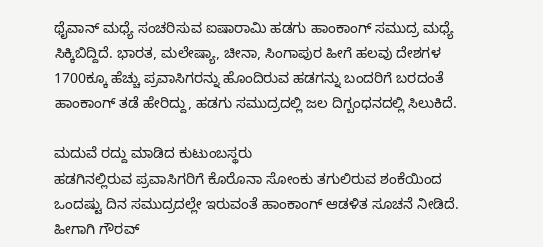ಥೈವಾನ್ ಮಧ್ಯೆ ಸಂಚರಿಸುವ ಐಷಾರಾಮಿ ಹಡಗು ಹಾಂಕಾಂಗ್ ಸಮುದ್ರ ಮಧ್ಯೆ ಸಿಕ್ಕಿಬಿದ್ದಿದೆ. ಭಾರತ, ಮಲೇಷ್ಯಾ, ಚೀನಾ, ಸಿಂಗಾಪುರ ಹೀಗೆ ಹಲವು ದೇಶಗಳ 1700ಕ್ಕೂ ಹೆಚ್ಚು ಪ್ರವಾಸಿಗರನ್ನು ಹೊಂದಿರುವ ಹಡಗನ್ನು ಬಂದರಿಗೆ ಬರದಂತೆ ಹಾಂಕಾಂಗ್ ತಡೆ ಹೇರಿದ್ದು, ಹಡಗು ಸಮುದ್ರದಲ್ಲಿ ಜಲ ದಿಗ್ಬಂಧನದಲ್ಲಿ ಸಿಲುಕಿದೆ.

ಮದುವೆ ರದ್ದು ಮಾಡಿದ ಕುಟುಂಬಸ್ಥರು
ಹಡಗಿನಲ್ಲಿರುವ ಪ್ರವಾಸಿಗರಿಗೆ ಕೊರೊನಾ ಸೋಂಕು ತಗುಲಿರುವ ಶಂಕೆಯಿಂದ ಒಂದಷ್ಟು ದಿನ ಸಮುದ್ರದಲ್ಲೇ ಇರುವಂತೆ ಹಾಂಕಾಂಗ್ ಆಡಳಿತ ಸೂಚನೆ ನೀಡಿದೆ. ಹೀಗಾಗಿ ಗೌರವ್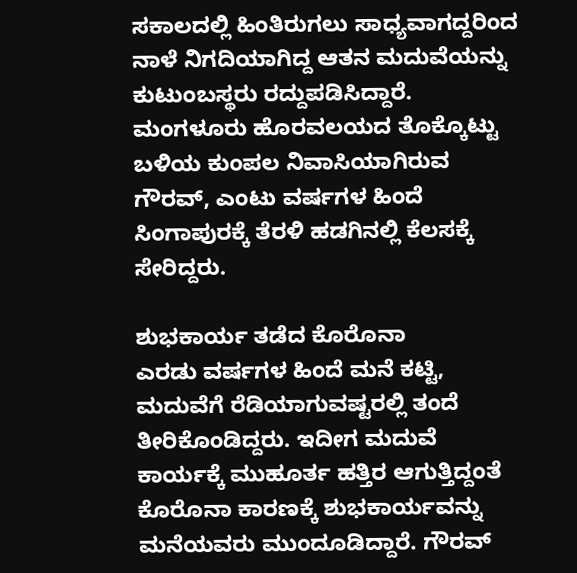ಸಕಾಲದಲ್ಲಿ ಹಿಂತಿರುಗಲು ಸಾಧ್ಯವಾಗದ್ದರಿಂದ ನಾಳೆ ನಿಗದಿಯಾಗಿದ್ದ ಆತನ ಮದುವೆಯನ್ನು ಕುಟುಂಬಸ್ಥರು ರದ್ದುಪಡಿಸಿದ್ದಾರೆ. ಮಂಗಳೂರು ಹೊರವಲಯದ ತೊಕ್ಕೊಟ್ಟು ಬಳಿಯ ಕುಂಪಲ ನಿವಾಸಿಯಾಗಿರುವ ಗೌರವ್, ಎಂಟು ವರ್ಷಗಳ ಹಿಂದೆ ಸಿಂಗಾಪುರಕ್ಕೆ ತೆರಳಿ ಹಡಗಿನಲ್ಲಿ ಕೆಲಸಕ್ಕೆ ಸೇರಿದ್ದರು.

ಶುಭಕಾರ್ಯ ತಡೆದ ಕೊರೊನಾ
ಎರಡು ವರ್ಷಗಳ ಹಿಂದೆ ಮನೆ ಕಟ್ಟಿ, ಮದುವೆಗೆ ರೆಡಿಯಾಗುವಷ್ಟರಲ್ಲಿ ತಂದೆ ತೀರಿಕೊಂಡಿದ್ದರು. ಇದೀಗ ಮದುವೆ ಕಾರ್ಯಕ್ಕೆ ಮುಹೂರ್ತ ಹತ್ತಿರ ಆಗುತ್ತಿದ್ದಂತೆ ಕೊರೊನಾ ಕಾರಣಕ್ಕೆ ಶುಭಕಾರ್ಯವನ್ನು ಮನೆಯವರು ಮುಂದೂಡಿದ್ದಾರೆ. ಗೌರವ್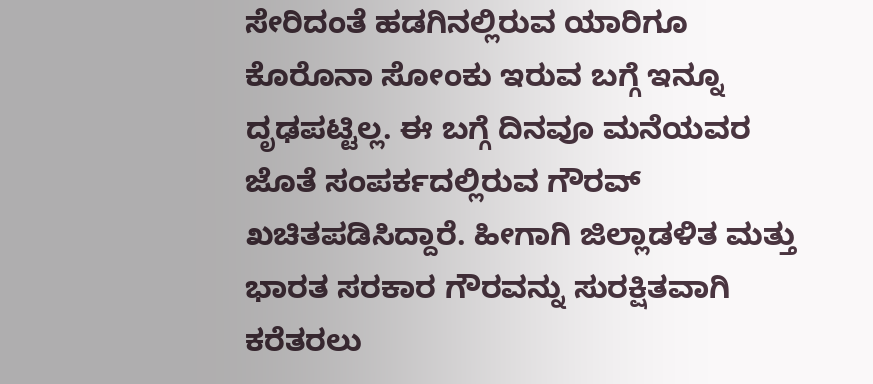ಸೇರಿದಂತೆ ಹಡಗಿನಲ್ಲಿರುವ ಯಾರಿಗೂ ಕೊರೊನಾ ಸೋಂಕು ಇರುವ ಬಗ್ಗೆ ಇನ್ನೂ ದೃಢಪಟ್ಟಿಲ್ಲ. ಈ ಬಗ್ಗೆ ದಿನವೂ ಮನೆಯವರ ಜೊತೆ ಸಂಪರ್ಕದಲ್ಲಿರುವ ಗೌರವ್ ಖಚಿತಪಡಿಸಿದ್ದಾರೆ. ಹೀಗಾಗಿ ಜಿಲ್ಲಾಡಳಿತ ಮತ್ತು ಭಾರತ ಸರಕಾರ ಗೌರವನ್ನು ಸುರಕ್ಷಿತವಾಗಿ ಕರೆತರಲು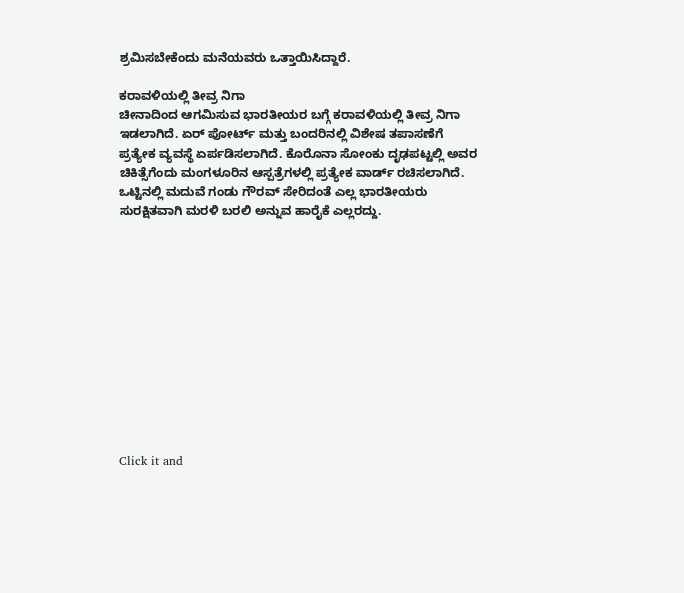ಶ್ರಮಿಸಬೇಕೆಂದು ಮನೆಯವರು ಒತ್ತಾಯಿಸಿದ್ದಾರೆ.

ಕರಾವಳಿಯಲ್ಲಿ ತೀವ್ರ ನಿಗಾ
ಚೀನಾದಿಂದ ಆಗಮಿಸುವ ಭಾರತೀಯರ ಬಗ್ಗೆ ಕರಾವಳಿಯಲ್ಲಿ ತೀವ್ರ ನಿಗಾ ಇಡಲಾಗಿದೆ. ಏರ್ ಪೋರ್ಟ್ ಮತ್ತು ಬಂದರಿನಲ್ಲಿ ವಿಶೇಷ ತಪಾಸಣೆಗೆ ಪ್ರತ್ಯೇಕ ವ್ಯವಸ್ಥೆ ಏರ್ಪಡಿಸಲಾಗಿದೆ. ಕೊರೊನಾ ಸೋಂಕು ದೃಢಪಟ್ಟಲ್ಲಿ ಅವರ ಚಿಕಿತ್ಸೆಗೆಂದು ಮಂಗಳೂರಿನ ಆಸ್ಪತ್ರೆಗಳಲ್ಲಿ ಪ್ರತ್ಯೇಕ ವಾರ್ಡ್ ರಚಿಸಲಾಗಿದೆ. ಒಟ್ಟಿನಲ್ಲಿ ಮದುವೆ ಗಂಡು ಗೌರವ್ ಸೇರಿದಂತೆ ಎಲ್ಲ ಭಾರತೀಯರು ಸುರಕ್ಷಿತವಾಗಿ ಮರಳಿ ಬರಲಿ ಅನ್ನುವ ಹಾರೈಕೆ ಎಲ್ಲರದ್ದು.












Click it and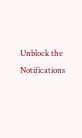Unblock the Notifications